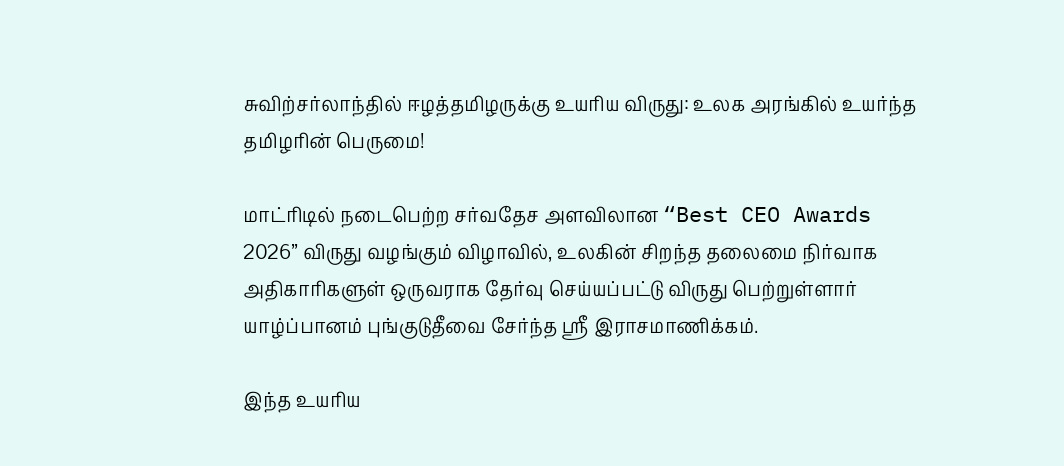சுவிற்சர்லாந்தில் ஈழத்தமிழருக்கு உயரிய விருது: உலக அரங்கில் உயர்ந்த தமிழரின் பெருமை!

மாட்ரிடில் நடைபெற்ற சர்வதேச அளவிலான “Best CEO Awards 2026” விருது வழங்கும் விழாவில், உலகின் சிறந்த தலைமை நிர்வாக அதிகாரிகளுள் ஒருவராக தேர்வு செய்யப்பட்டு விருது பெற்றுள்ளார் யாழ்ப்பானம் புங்குடுதீவை சேர்ந்த ஶ்ரீ இராசமாணிக்கம்.

இந்த உயரிய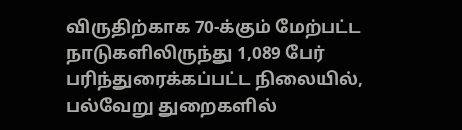விருதிற்காக 70-க்கும் மேற்பட்ட நாடுகளிலிருந்து 1,089 பேர் பரிந்துரைக்கப்பட்ட நிலையில், பல்வேறு துறைகளில்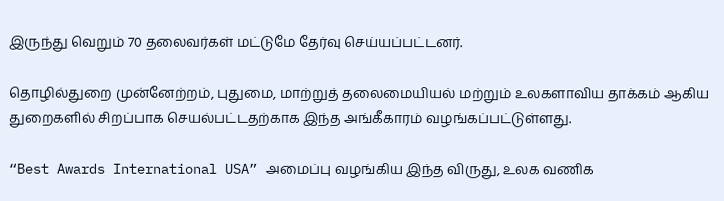இருந்து வெறும் 70 தலைவர்கள் மட்டுமே தேர்வு செய்யப்பட்டனர்.

தொழில்துறை முன்னேற்றம், புதுமை, மாற்றுத் தலைமையியல் மற்றும் உலகளாவிய தாக்கம் ஆகிய துறைகளில் சிறப்பாக செயல்பட்டதற்காக இந்த அங்கீகாரம் வழங்கப்பட்டுள்ளது.

“Best Awards International USA” அமைப்பு வழங்கிய இந்த விருது, உலக வணிக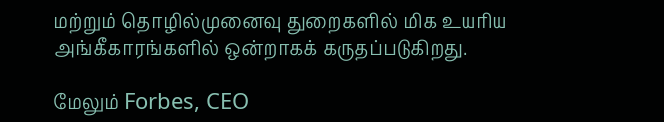மற்றும் தொழில்முனைவு துறைகளில் மிக உயரிய அங்கீகாரங்களில் ஒன்றாகக் கருதப்படுகிறது.

மேலும் Forbes, CEO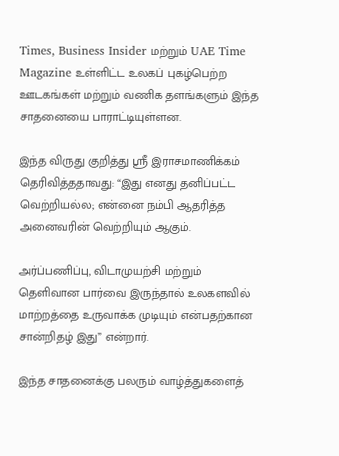Times, Business Insider மற்றும் UAE Time Magazine உள்ளிட்ட உலகப் புகழ்பெற்ற ஊடகங்கள் மற்றும் வணிக தளங்களும் இந்த சாதனையை பாராட்டியுள்ளன.

இந்த விருது குறித்து ஶ்ரீ இராசமாணிக்கம் தெரிவித்ததாவது: “இது எனது தனிப்பட்ட வெற்றியல்ல; என்னை நம்பி ஆதரித்த அனைவரின் வெற்றியும் ஆகும்.

அர்ப்பணிப்பு, விடாமுயற்சி மற்றும் தெளிவான பார்வை இருந்தால் உலகளவில் மாற்றத்தை உருவாக்க முடியும் என்பதற்கான சான்றிதழ் இது” என்றார்.

இந்த சாதனைக்கு பலரும் வாழ்த்துகளைத்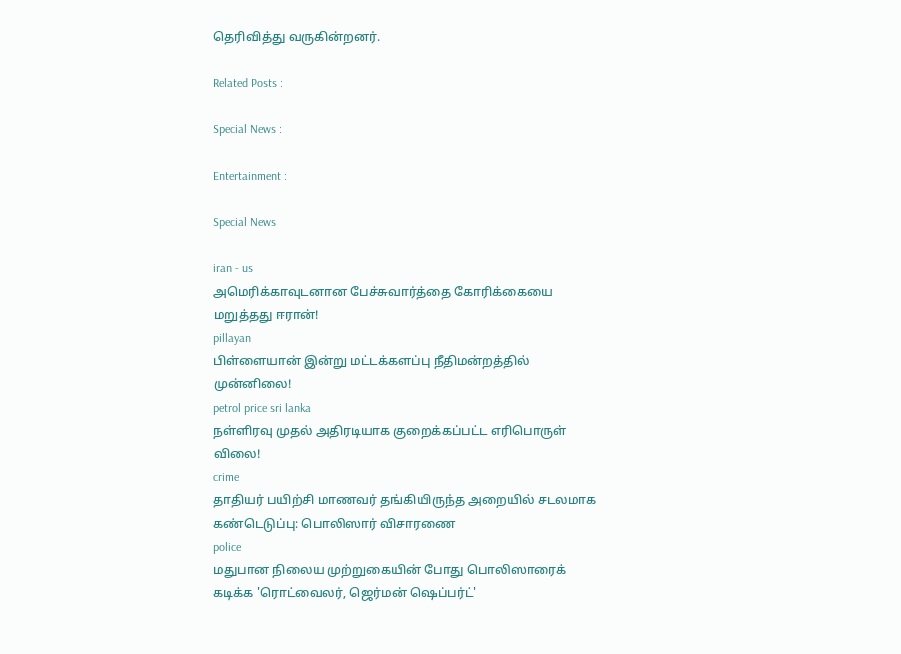தெரிவித்து வருகின்றனர்.

Related Posts :

Special News :

Entertainment :

Special News

iran - us
அமெரிக்காவுடனான பேச்சுவார்த்தை கோரிக்கையை மறுத்தது ஈரான்!
pillayan
பிள்ளையான் இன்று மட்டக்களப்பு நீதிமன்றத்தில் முன்னிலை!
petrol price sri lanka
நள்ளிரவு முதல் அதிரடியாக குறைக்கப்பட்ட எரிபொருள் விலை!
crime
தாதியர் பயிற்சி மாணவர் தங்கியிருந்த அறையில் சடலமாக கண்டெடுப்பு: பொலிஸார் விசாரணை
police
மதுபான நிலைய முற்றுகையின் போது பொலிஸாரைக் கடிக்க 'ரொட்வைலர், ஜெர்மன் ஷெப்பர்ட்'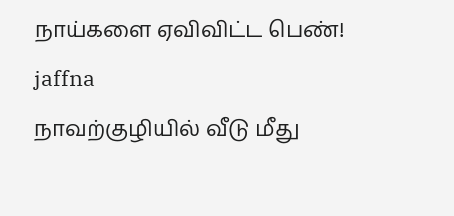நாய்களை ஏவிவிட்ட பெண்!
jaffna
நாவற்குழியில் வீடு மீது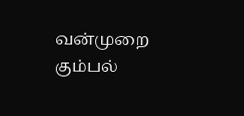வன்முறை கும்பல்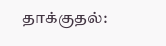தாக்குதல்: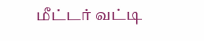மீட்டர் வட்டி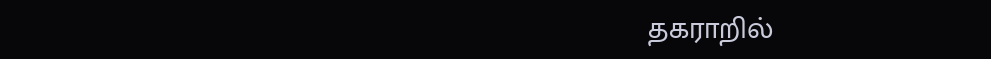தகராறில்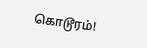கொடூரம்!